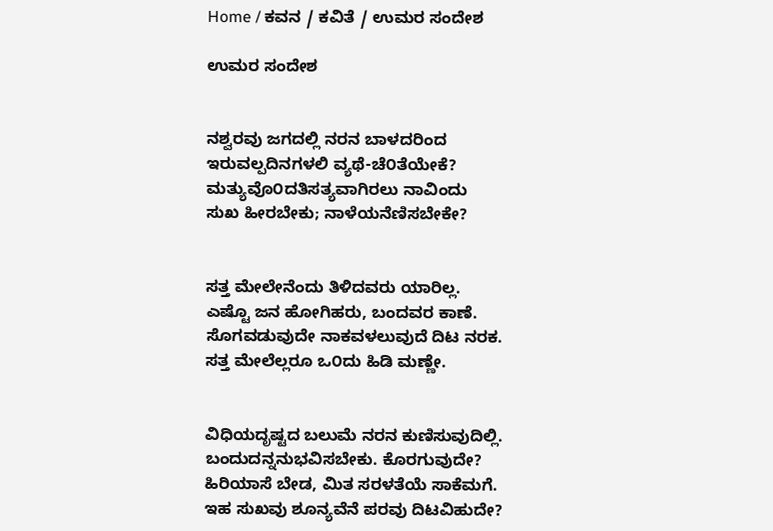Home / ಕವನ / ಕವಿತೆ / ಉಮರ ಸಂದೇಶ

ಉಮರ ಸಂದೇಶ


ನಶ್ವರವು ಜಗದಲ್ಲಿ ನರನ ಬಾಳದರಿಂದ
ಇರುವಲ್ಪದಿನಗಳಲಿ ವ್ಯಥೆ-ಚೆ೦ತೆಯೇಕೆ?
ಮತ್ಯುವೊ೦ದತಿಸತ್ಯವಾಗಿರಲು ನಾವಿಂದು
ಸುಖ ಹೀರಬೇಕು; ನಾಳೆಯನೆಣಿಸಬೇಕೇ?


ಸತ್ತ ಮೇಲೇನೆಂದು ತಿಳಿದವರು ಯಾರಿಲ್ಲ.
ಎಷ್ಟೊ ಜನ ಹೋಗಿಹರು, ಬಂದವರ ಕಾಣೆ.
ಸೊಗವಡುವುದೇ ನಾಕವಳಲುವುದೆ ದಿಟ ನರಕ.
ಸತ್ತ ಮೇಲೆಲ್ಲರೂ ಒ೦ದು ಹಿಡಿ ಮಣ್ಣೇ.


ವಿಧಿಯದೃಷ್ಟದ ಬಲುಮೆ ನರನ ಕುಣಿಸುವುದಿಲ್ಲಿ.
ಬಂದುದನ್ನನುಭವಿಸಬೇಕು. ಕೊರಗುವುದೇ?
ಹಿರಿಯಾಸೆ ಬೇಡ, ಮಿತ ಸರಳತೆಯೆ ಸಾಕೆಮಗೆ.
ಇಹ ಸುಖವು ಶೂನ್ಯವೆನೆ ಪರವು ದಿಟವಿಹುದೇ?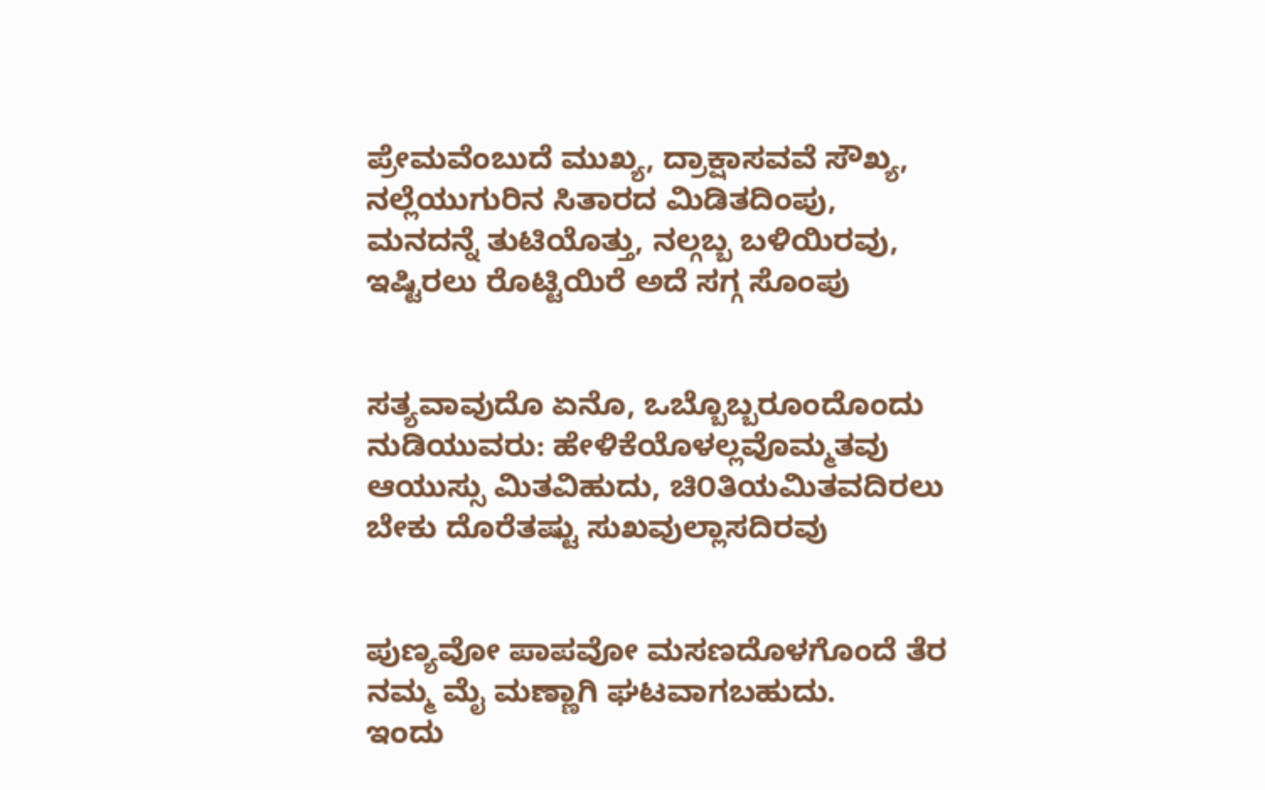ಪ್ರೇಮವೆಂಬುದೆ ಮುಖ್ಯ, ದ್ರಾಕ್ಷಾಸವವೆ ಸೌಖ್ಯ,
ನಲ್ಲೆಯುಗುರಿನ ಸಿತಾರದ ಮಿಡಿತದಿಂಪು,
ಮನದನ್ನೆ ತುಟಿಯೊತ್ತು, ನಲ್ಗಬ್ಬ ಬಳಿಯಿರವು,
ಇಷ್ಟಿರಲು ರೊಟ್ಟಿಯಿರೆ ಅದೆ ಸಗ್ಗ ಸೊಂಪು


ಸತ್ಯವಾವುದೊ ಏನೊ, ಒಬ್ಬೊಬ್ಬರೂಂದೊಂದು
ನುಡಿಯುವರು: ಹೇಳಿಕೆಯೊಳಲ್ಲವೊಮ್ಮತವು
ಆಯುಸ್ಸು ಮಿತವಿಹುದು, ಚಿ೦ತಿಯಮಿತವದಿರಲು
ಬೇಕು ದೊರೆತಷ್ಟು ಸುಖವುಲ್ಲಾಸದಿರವು


ಪುಣ್ಯವೋ ಪಾಪವೋ ಮಸಣದೊಳಗೊಂದೆ ತೆರ
ನಮ್ಮ ಮೈ ಮಣ್ಣಾಗಿ ಘಟವಾಗಬಹುದು.
ಇಂದು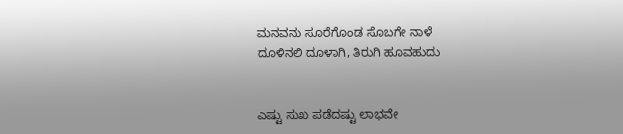ಮನವನು ಸೂರೆಗೊಂಡ ಸೊಬಗೇ ನಾಳೆ
ದೂಳಿನಲಿ ದೂಳಾಗಿ, ತಿರುಗಿ ಹೂವಹುದು


ಎಷ್ಟು ಸುಖ ಪಡೆದಷ್ಟು ಲಾಭವೇ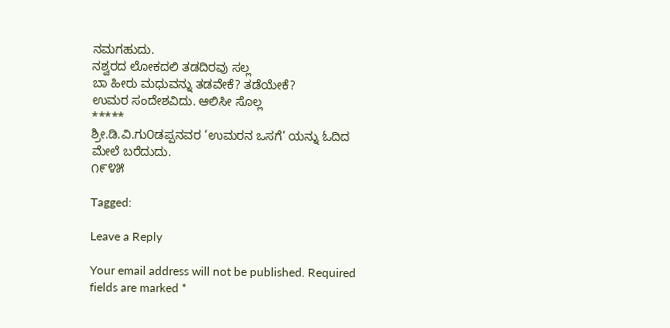ನಮಗಹುದು.
ನಶ್ವರದ ಲೋಕದಲಿ ತಡದಿರವು ಸಲ್ಲ
ಬಾ ಹೀರು ಮಧುವನ್ನು ತಡವೇಕೆ? ತಡೆಯೇಕೆ?
ಉಮರ ಸಂದೇಶವಿದು. ಆಲಿಸೀ ಸೊಲ್ಲ
*****
ಶ್ರೀ.ಡಿ.ವಿ.ಗು೦ಡಪ್ಪನವರ ‘ಉಮರನ ಒಸಗೆ‘ ಯನ್ನು ಓದಿದ ಮೇಲೆ ಬರೆದುದು.
೧೯೪೫

Tagged:

Leave a Reply

Your email address will not be published. Required fields are marked *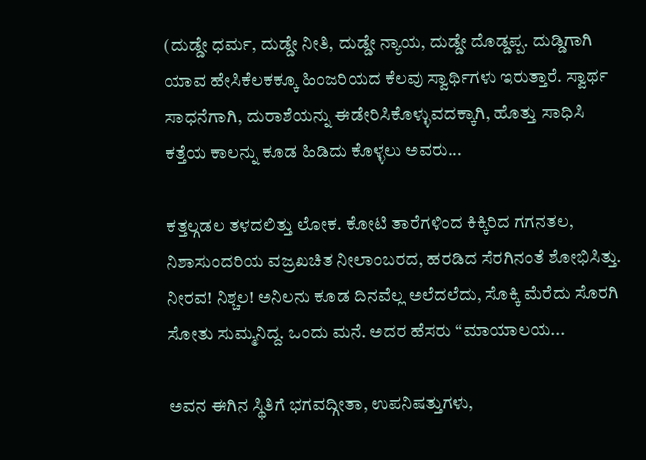(ದುಡ್ಡೇ ಧರ್ಮ, ದುಡ್ಡೇ ನೀತಿ, ದುಡ್ಡೇ ನ್ಯಾಯ, ದುಡ್ಡೇ ದೊಡ್ಡಪ್ಪ. ದುಡ್ಡಿಗಾಗಿ ಯಾವ ಹೇಸಿಕೆಲಕಕ್ಕೂ ಹಿಂಜರಿಯದ ಕೆಲವು ಸ್ವಾರ್ಥಿಗಳು ಇರುತ್ತಾರೆ. ಸ್ವಾರ್ಥ ಸಾಧನೆಗಾಗಿ, ದುರಾಶೆಯನ್ನು ಈಡೇರಿಸಿಕೊಳ್ಳುವದಕ್ಕಾಗಿ, ಹೊತ್ತು ಸಾಧಿಸಿ ಕತ್ತೆಯ ಕಾಲನ್ನು ಕೂಡ ಹಿಡಿದು ಕೊಳ್ಳಲು ಅವರು...

ಕತ್ತಲ್ಗಡಲ ತಳದಲಿತ್ತು ಲೋಕ. ಕೋಟಿ ತಾರೆಗಳಿಂದ ಕಿಕ್ಕಿರಿದ ಗಗನತಲ, ನಿಶಾಸುಂದರಿಯ ವಜ್ರಖಚಿತ ನೀಲಾಂಬರದ, ಹರಡಿದ ಸೆರಗಿನಂತೆ ಶೋಭಿಸಿತ್ತು. ನೀರವ! ನಿಶ್ಚಲ! ಅನಿಲನು ಕೂಡ ದಿನವೆಲ್ಲ ಅಲೆದಲೆದು, ಸೊಕ್ಕಿ ಮೆರೆದು ಸೊರಗಿ ಸೋತು ಸುಮ್ಮನಿದ್ದ. ಒಂದು ಮನೆ. ಅದರ ಹೆಸರು “ಮಾಯಾಲಯ...

ಅವನ ಈಗಿನ ಸ್ಥಿತಿಗೆ ಭಗವದ್ಗೀತಾ, ಉಪನಿಷತ್ತುಗಳು,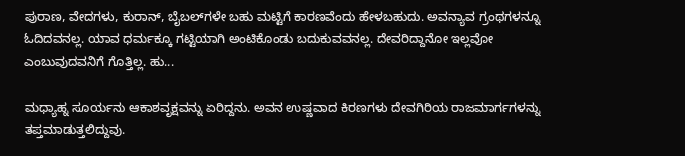ಪುರಾಣ, ವೇದಗಳು, ಕುರಾನ್, ಬೈಬಲ್‌ಗಳೇ ಬಹು ಮಟ್ಟಿಗೆ ಕಾರಣವೆಂದು ಹೇಳಬಹುದು. ಅವನ್ಯಾವ ಗ್ರಂಥಗಳನ್ನೂ ಓದಿದವನಲ್ಲ. ಯಾವ ಧರ್ಮಕ್ಕೂ ಗಟ್ಟಿಯಾಗಿ ಅಂಟಿಕೊಂಡು ಬದುಕುವವನಲ್ಲ. ದೇವರಿದ್ದಾನೋ ಇಲ್ಲವೋ ಎಂಬುವುದವನಿಗೆ ಗೊತ್ತಿಲ್ಲ. ಹು...

ಮಧ್ಯಾಹ್ನ ಸೂರ್ಯನು ಆಕಾಶವೃಕ್ಷವನ್ನು ಏರಿದ್ದನು. ಅವನ ಉಷ್ಣವಾದ ಕಿರಣಗಳು ದೇವಗಿರಿಯ ರಾಜಮಾರ್ಗಗಳನ್ನು ತಪ್ತಮಾಡುತ್ತಲಿದ್ದುವು.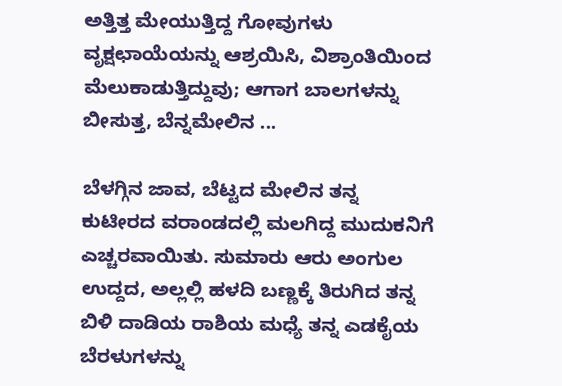ಅತ್ತಿತ್ತ ಮೇಯುತ್ತಿದ್ದ ಗೋವುಗಳು ವೃಕ್ಷಛಾಯೆಯನ್ನು ಆಶ್ರಯಿಸಿ, ವಿಶ್ರಾಂತಿಯಿಂದ ಮೆಲುಕಾಡುತ್ತಿದ್ದುವು; ಆಗಾಗ ಬಾಲಗಳನ್ನು ಬೀಸುತ್ತ, ಬೆನ್ನಮೇಲಿನ ...

ಬೆಳಗ್ಗಿನ ಜಾವ, ಬೆಟ್ಟದ ಮೇಲಿನ ತನ್ನ ಕುಟೀರದ ವರಾಂಡದಲ್ಲಿ ಮಲಗಿದ್ದ ಮುದುಕನಿಗೆ ಎಚ್ಚರವಾಯಿತು. ಸುಮಾರು ಆರು ಅಂಗುಲ ಉದ್ದದ, ಅಲ್ಲಲ್ಲಿ ಹಳದಿ ಬಣ್ಣಕ್ಕೆ ತಿರುಗಿದ ತನ್ನ ಬಿಳಿ ದಾಡಿಯ ರಾಶಿಯ ಮಧ್ಯೆ ತನ್ನ ಎಡಕೈಯ ಬೆರಳುಗಳನ್ನು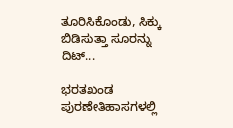ತೂರಿಸಿಕೊಂಡು, ಸಿಕ್ಕು ಬಿಡಿಸುತ್ತಾ ಸೂರನ್ನು ದಿಟ್...

ಭರತಖಂಡ ಪುರಣೇತಿಹಾಸಗಳಲ್ಲಿ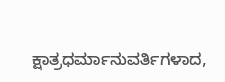ಕ್ಷಾತ್ರಧರ್ಮಾನುವರ್ತಿಗಳಾದ,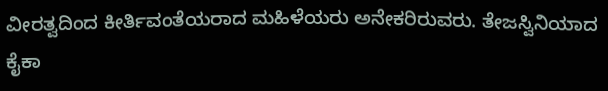ವೀರತ್ವದಿಂದ ಕೀರ್ತಿವಂತೆಯರಾದ ಮಹಿಳೆಯರು ಅನೇಕರಿರುವರು. ತೇಜಸ್ವಿನಿಯಾದ ಕೈಕಾ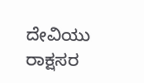ದೇವಿಯು ರಾಕ್ಷಸರ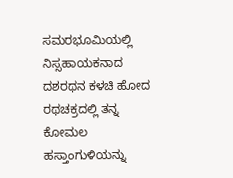ಸಮರಭೂಮಿಯಲ್ಲಿ ನಿಸ್ಸಹಾಯಕನಾದ ದಶರಥನ ಕಳಚಿ ಹೋದ ರಥಚಕ್ರದಲ್ಲಿ ತನ್ನ ಕೋಮಲ ಹಸ್ತಾಂಗುಳಿಯನ್ನು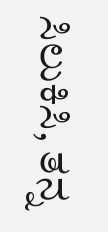ಸಿಲುಕಿಸಿ, ತನ್ನ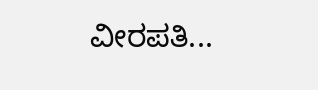ವೀರಪತಿ...